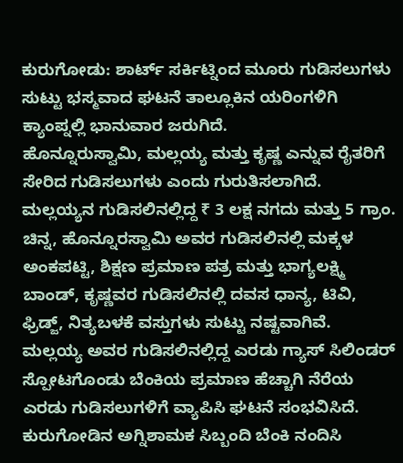ಕುರುಗೋಡು: ಶಾರ್ಟ್ ಸರ್ಕಿಟ್ನಿಂದ ಮೂರು ಗುಡಿಸಲುಗಳು ಸುಟ್ಟು ಭಸ್ಮವಾದ ಘಟನೆ ತಾಲ್ಲೂಕಿನ ಯರಿಂಗಳಿಗಿ ಕ್ಯಾಂಪ್ನಲ್ಲಿ ಭಾನುವಾರ ಜರುಗಿದೆ.
ಹೊನ್ನೂರುಸ್ವಾಮಿ, ಮಲ್ಲಯ್ಯ ಮತ್ತು ಕೃಷ್ಣ ಎನ್ನುವ ರೈತರಿಗೆ ಸೇರಿದ ಗುಡಿಸಲುಗಳು ಎಂದು ಗುರುತಿಸಲಾಗಿದೆ.
ಮಲ್ಲಯ್ಯನ ಗುಡಿಸಲಿನಲ್ಲಿದ್ದ ₹ 3 ಲಕ್ಷ ನಗದು ಮತ್ತು 5 ಗ್ರಾಂ. ಚಿನ್ನ, ಹೊನ್ನೂರಸ್ವಾಮಿ ಅವರ ಗುಡಿಸಲಿನಲ್ಲಿ ಮಕ್ಕಳ ಅಂಕಪಟ್ಟಿ, ಶಿಕ್ಷಣ ಪ್ರಮಾಣ ಪತ್ರ ಮತ್ತು ಭಾಗ್ಯಲಕ್ಷ್ಮಿ ಬಾಂಡ್, ಕೃಷ್ಣವರ ಗುಡಿಸಲಿನಲ್ಲಿ ದವಸ ಧಾನ್ಯ, ಟಿವಿ, ಫ್ರಿಡ್ಜ್, ನಿತ್ಯಬಳಕೆ ವಸ್ತುಗಳು ಸುಟ್ಟು ನಷ್ಟವಾಗಿವೆ.
ಮಲ್ಲಯ್ಯ ಅವರ ಗುಡಿಸಲಿನಲ್ಲಿದ್ದ ಎರಡು ಗ್ಯಾಸ್ ಸಿಲಿಂಡರ್ ಸ್ಪೋಟಗೊಂಡು ಬೆಂಕಿಯ ಪ್ರಮಾಣ ಹೆಚ್ಚಾಗಿ ನೆರೆಯ ಎರಡು ಗುಡಿಸಲುಗಳಿಗೆ ವ್ಯಾಪಿಸಿ ಘಟನೆ ಸಂಭವಿಸಿದೆ.
ಕುರುಗೋಡಿನ ಅಗ್ನಿಶಾಮಕ ಸಿಬ್ಬಂದಿ ಬೆಂಕಿ ನಂದಿಸಿ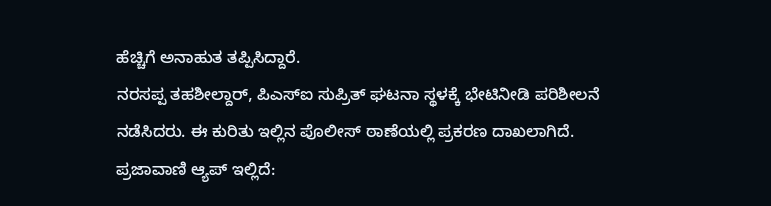ಹೆಚ್ಚಿಗೆ ಅನಾಹುತ ತಪ್ಪಿಸಿದ್ದಾರೆ.
ನರಸಪ್ಪ ತಹಶೀಲ್ದಾರ್, ಪಿಎಸ್ಐ ಸುಪ್ರಿತ್ ಘಟನಾ ಸ್ಥಳಕ್ಕೆ ಭೇಟಿನೀಡಿ ಪರಿಶೀಲನೆ ನಡೆಸಿದರು. ಈ ಕುರಿತು ಇಲ್ಲಿನ ಪೊಲೀಸ್ ಠಾಣೆಯಲ್ಲಿ ಪ್ರಕರಣ ದಾಖಲಾಗಿದೆ.
ಪ್ರಜಾವಾಣಿ ಆ್ಯಪ್ ಇಲ್ಲಿದೆ: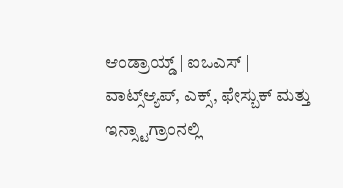ಆಂಡ್ರಾಯ್ಡ್ | ಐಒಎಸ್ | ವಾಟ್ಸ್ಆ್ಯಪ್, ಎಕ್ಸ್, ಫೇಸ್ಬುಕ್ ಮತ್ತು ಇನ್ಸ್ಟಾಗ್ರಾಂನಲ್ಲಿ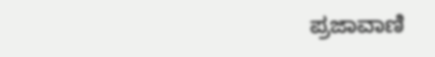ಪ್ರಜಾವಾಣಿ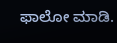ಫಾಲೋ ಮಾಡಿ.